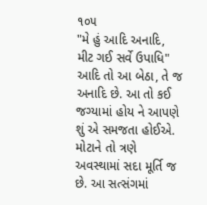૧૦૫
"મે હું આદિ અનાદિ, મીટ ગઈ સર્વે ઉપાધિ" આદિ તો આ બેઠા, તે જ અનાદિ છે. આ તો કઈ જગ્યામાં હોય ને આપણે શું એ સમજતા હોઈએ. મોટાને તો ત્રણે અવસ્થામાં સદા મૂર્તિ જ છે. આ સત્સંગમાં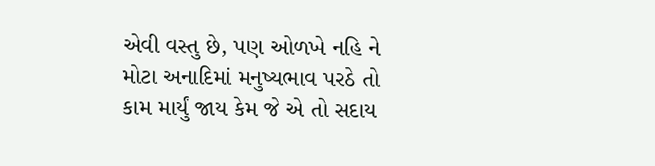એવી વસ્તુ છે, પણ ઓળખે નહિ ને મોટા અનાદિમાં મનુષ્યભાવ પરઠે તો કામ માર્યું જાય કેમ જે એ તો સદાય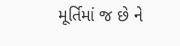મૂર્તિમાં જ છે ને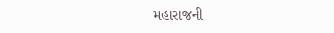મહારાજની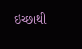ઇચ્છાથી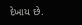દેખાય છે.